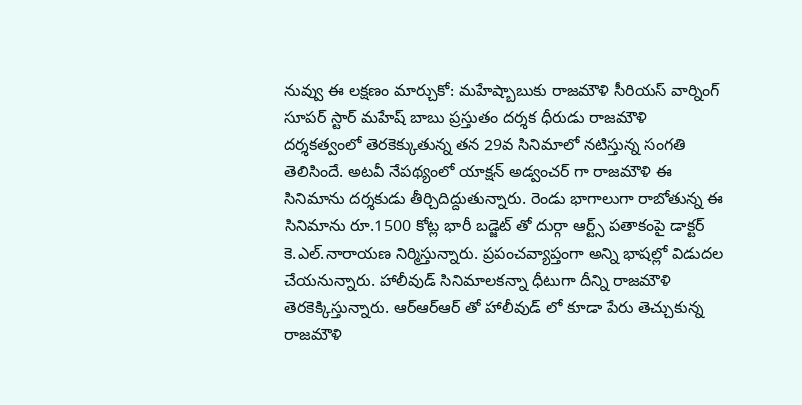నువ్వు ఈ లక్షణం మార్చుకో: మహేష్బాబుకు రాజమౌళి సీరియస్ వార్నింగ్
సూపర్ స్టార్ మహేష్ బాబు ప్రస్తుతం దర్శక ధీరుడు రాజమౌళి దర్శకత్వంలో తెరకెక్కుతున్న తన 29వ సినిమాలో నటిస్తున్న సంగతి తెలిసిందే. అటవీ నేపథ్యంలో యాక్షన్ అడ్వంచర్ గా రాజమౌళి ఈ సినిమాను దర్శకుడు తీర్చిదిద్దుతున్నారు. రెండు భాగాలుగా రాబోతున్న ఈ సినిమాను రూ.1500 కోట్ల భారీ బడ్జెట్ తో దుర్గా ఆర్ట్స్ పతాకంపై డాక్టర్ కె.ఎల్.నారాయణ నిర్మిస్తున్నారు. ప్రపంచవ్యాప్తంగా అన్ని భాషల్లో విడుదల చేయనున్నారు. హాలీవుడ్ సినిమాలకన్నా ధీటుగా దీన్ని రాజమౌళి తెరకెక్కిస్తున్నారు. ఆర్ఆర్ఆర్ తో హాలీవుడ్ లో కూడా పేరు తెచ్చుకున్న రాజమౌళి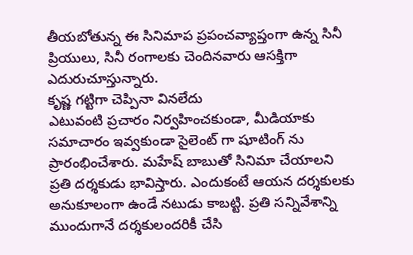తీయబోతున్న ఈ సినిమాప ప్రపంచవ్యాప్తంగా ఉన్న సినీ ప్రియులు, సినీ రంగాలకు చెందినవారు ఆసక్తిగా ఎదురుచూస్తున్నారు.
కృష్ణ గట్టిగా చెప్పినా వినలేదు
ఎటువంటి ప్రచారం నిర్వహించకుండా, మీడియాకు సమాచారం ఇవ్వకుండా సైలెంట్ గా షూటింగ్ ను ప్రారంభించేశారు. మహేష్ బాబుతో సినిమా చేయాలని ప్రతి దర్శకుడు భావిస్తారు. ఎందుకంటే ఆయన దర్శకులకు అనుకూలంగా ఉండే నటుడు కాబట్టి. ప్రతి సన్నివేశాన్ని ముందుగానే దర్శకులందరికీ చేసి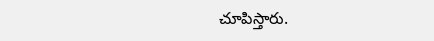చూపిస్తారు.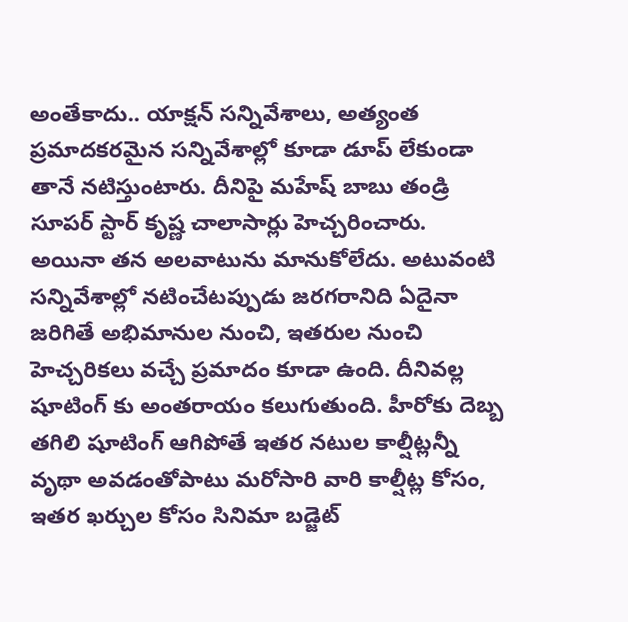అంతేకాదు.. యాక్షన్ సన్నివేశాలు, అత్యంత ప్రమాదకరమైన సన్నివేశాల్లో కూడా డూప్ లేకుండా తానే నటిస్తుంటారు. దీనిపై మహేష్ బాబు తండ్రి సూపర్ స్టార్ కృష్ణ చాలాసార్లు హెచ్చరించారు. అయినా తన అలవాటును మానుకోలేదు. అటువంటి సన్నివేశాల్లో నటించేటప్పుడు జరగరానిది ఏదైనా జరిగితే అభిమానుల నుంచి, ఇతరుల నుంచి హెచ్చరికలు వచ్చే ప్రమాదం కూడా ఉంది. దీనివల్ల షూటింగ్ కు అంతరాయం కలుగుతుంది. హీరోకు దెబ్బ తగిలి షూటింగ్ ఆగిపోతే ఇతర నటుల కాల్షీట్లన్నీ వృథా అవడంతోపాటు మరోసారి వారి కాల్షీట్ల కోసం, ఇతర ఖర్చుల కోసం సినిమా బడ్జెట్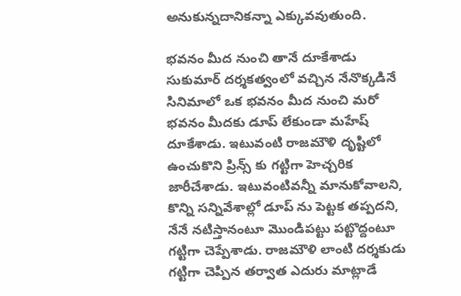అనుకున్నదానికన్నా ఎక్కువవుతుంది.

భవనం మీద నుంచి తానే దూకేశాడు
సుకుమార్ దర్శకత్వంలో వచ్చిన నేనొక్కడినే సినిమాలో ఒక భవనం మీద నుంచి మరో భవనం మీదకు డూప్ లేకుండా మహేష్ దూకేశాడు. ఇటువంటి రాజమౌళి దృష్టిలో ఉంచుకొని ప్రిన్స్ కు గట్టిగా హెచ్చరిక జారీచేశాడు. ఇటువంటివన్నీ మానుకోవాలని, కొన్ని సన్నివేశాల్లో డూప్ ను పెట్టక తప్పదని, నేనే నటిస్తానంటూ మొండిపట్టు పట్టొద్దంటూ గట్టిగా చెప్పేశాడు. రాజమౌళి లాంటి దర్శకుడు గట్టిగా చెప్పిన తర్వాత ఎదురు మాట్లాడే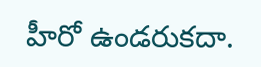హీరో ఉండరుకదా.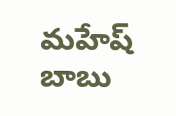మహేష్ బాబు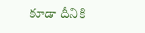కూడా దీనికి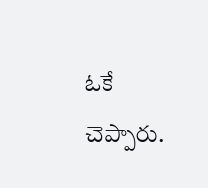ఓకే చెప్పారు.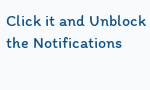Click it and Unblock the Notifications